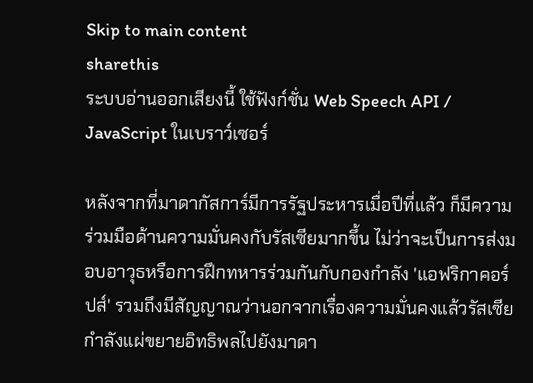Skip to main content
sharethis
ระบบอ่านออกเสียงนี้ ใช้ฟังก์ชั่น Web Speech API / JavaScript ในเบราว์เซอร์

หลังจากที่มาดากัสการ์มีการรัฐประหารเมื่อปีที่แล้ว ก็มีความร่วมมือด้านความมั่นคงกับรัสเซียมากขึ้น ไม่ว่าจะเป็นการส่งมอบอาวุธหรือการฝึกทหารร่วมกันกับกองกำลัง 'แอฟริกาคอร์ปส์' รวมถึงมีสัญญาณว่านอกจากเรื่องความมั่นคงแล้วรัสเซียกำลังแผ่ขยายอิทธิพลไปยังมาดา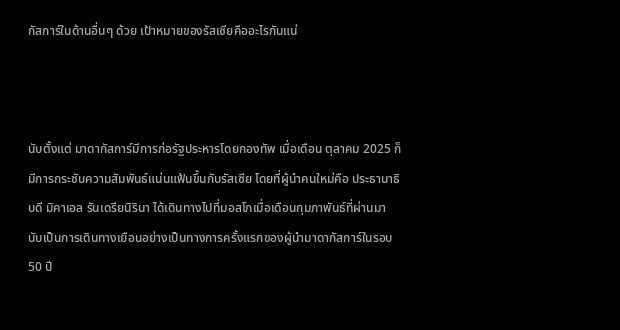กัสการ์ในด้านอื่นๆ ด้วย เป้าหมายของรัสเซียคืออะไรกันแน่



นับตั้งแต่ มาดากัสการ์มีการก่อรัฐประหารโดยกองทัพ เมื่อเดือน ตุลาคม 2025 ก็มีการกระชับความสัมพันธ์แน่นแฟ้นขึ้นกับรัสเซีย โดยที่ผู้นำคนใหม่คือ ประธานาธิบดี มิคาเอล รันเดรียนิรินา ได้เดินทางไปที่มอสโกเมื่อเดือนกุมภาพันธ์ที่ผ่านมา นับเป็นการเดินทางเยือนอย่างเป็นทางการครั้งแรกของผู้นำมาดากัสการ์ในรอบ 50 ปี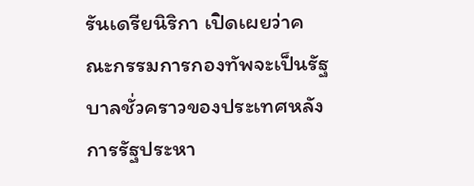รันเดรียนิริกา เปิดเผยว่าคณะกรรมการกองทัพจะเป็นรัฐบาลชั่วคราวของประเทศหลังการรัฐประหา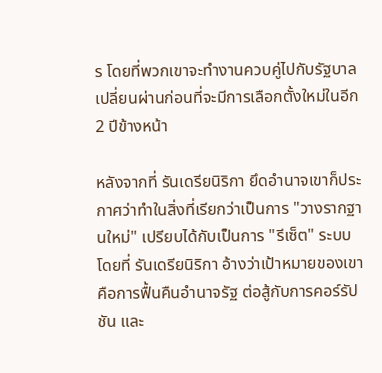ร โดยที่พวกเขาจะทำงานควบคู่ไปกับรัฐบาลเปลี่ยนผ่านก่อนที่จะมีการเลือกตั้งใหม่ในอีก 2 ปีข้างหน้า

หลังจากที่ รันเดรียนิริกา ยึดอำนาจเขาก็ประกาศว่าทำในสิ่งที่เรียกว่าเป็นการ "วางรากฐานใหม่" เปรียบได้กับเป็นการ "รีเซ็ต" ระบบ โดยที่ รันเดรียนิริกา อ้างว่าเป้าหมายของเขาคือการฟื้นคืนอำนาจรัฐ ต่อสู้กับการคอร์รัปชัน และ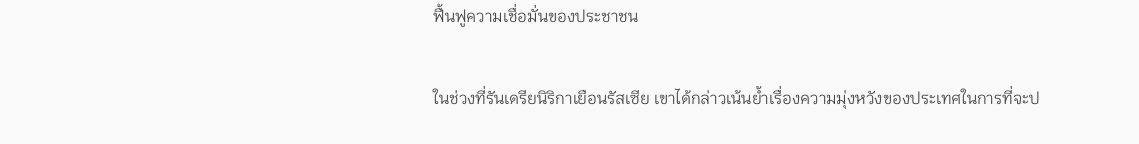ฟื้นฟูความเชื่อมั่นของประชาชน

ในช่วงที่รันเดรียนิริกาเยือนรัสเซีย เขาได้กล่าวเน้นย้ำเรื่องความมุ่งหวังของประเทศในการที่จะป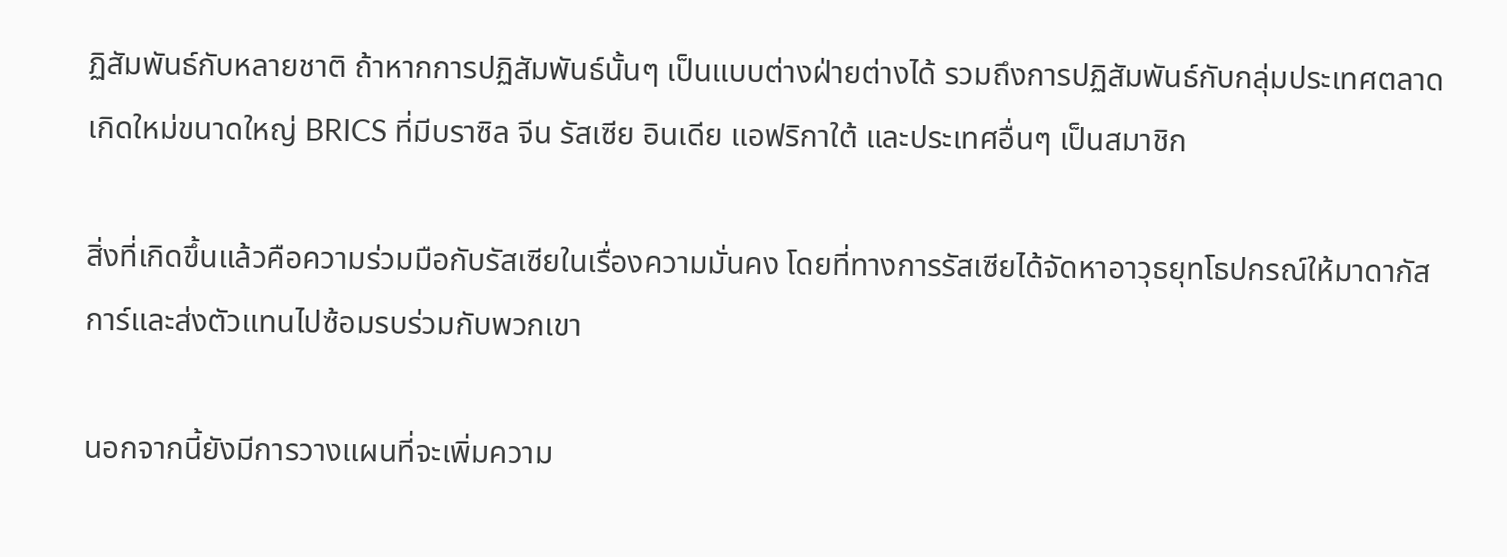ฏิสัมพันธ์กับหลายชาติ ถ้าหากการปฏิสัมพันธ์นั้นๆ เป็นแบบต่างฝ่ายต่างได้ รวมถึงการปฏิสัมพันธ์กับกลุ่มประเทศตลาดเกิดใหม่ขนาดใหญ่ BRICS ที่มีบราซิล จีน รัสเซีย อินเดีย แอฟริกาใต้ และประเทศอื่นๆ เป็นสมาชิก

สิ่งที่เกิดขึ้นแล้วคือความร่วมมือกับรัสเซียในเรื่องความมั่นคง โดยที่ทางการรัสเซียได้จัดหาอาวุธยุทโธปกรณ์ให้มาดากัสการ์และส่งตัวแทนไปซ้อมรบร่วมกับพวกเขา

นอกจากนี้ยังมีการวางแผนที่จะเพิ่มความ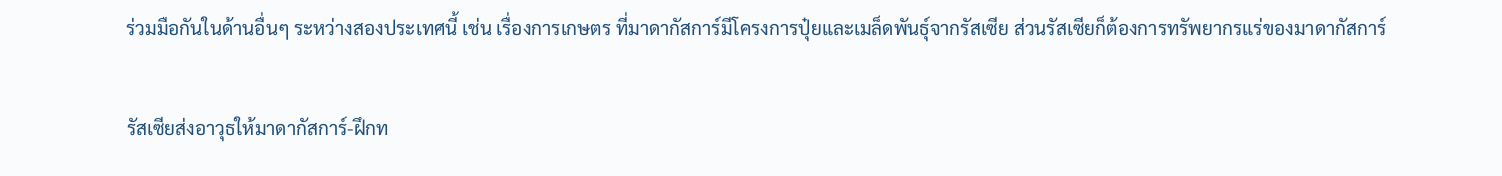ร่วมมือกันในด้านอื่นๆ ระหว่างสองประเทศนี้ เช่น เรื่องการเกษตร ที่มาดากัสการ์มีโครงการปุ๋ยและเมล็ดพันธุ์จากรัสเซีย ส่วนรัสเซียก็ต้องการทรัพยากรแร่ของมาดากัสการ์

รัสเซียส่งอาวุธให้มาดากัสการ์-ฝึกท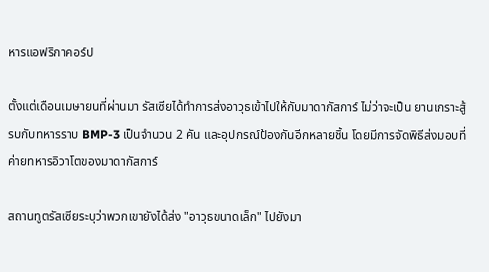หารแอฟริกาคอร์ป

ตั้งแต่เดือนเมษายนที่ผ่านมา รัสเซียได้ทำการส่งอาวุธเข้าไปให้กับมาดากัสการ์ ไม่ว่าจะเป็น ยานเกราะสู้รบกับทหารราบ BMP-3 เป็นจำนวน 2 คัน และอุปกรณ์ป้องกันอีกหลายชิ้น โดยมีการจัดพิธีส่งมอบที่ค่ายทหารอิวาโตของมาดากัสการ์

สถานทูตรัสเซียระบุว่าพวกเขายังได้ส่ง "อาวุธขนาดเล็ก" ไปยังมา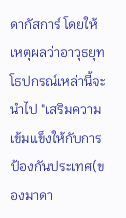ดากัสการ์ โดยให้เหตุผลว่าอาวุธยุทโธปกรณ์เหล่านี้จะนำไป "เสริมความเข้มแข็งให้กับการป้องกันประเทศ(ของมาดา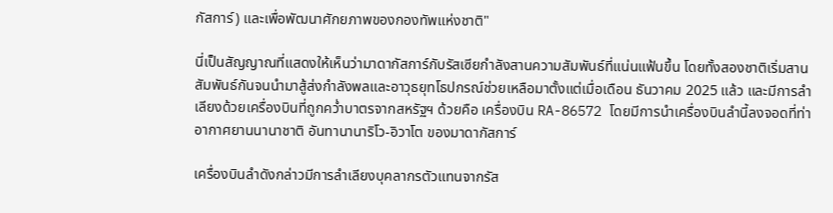กัสการ์) และเพื่อพัฒนาศักยภาพของกองทัพแห่งชาติ"

นี่เป็นสัญญาณที่แสดงให้เห็นว่ามาดากัสการ์กับรัสเซียกำลังสานความสัมพันธ์ที่แน่นแฟ้นขึ้น โดยทั้งสองชาติเริ่มสานสัมพันธ์กันจนนำมาสู้ส่งกำลังพลและอาวุธยุทโธปกรณ์ช่วยเหลือมาตั้งแต่เมื่อเดือน ธันวาคม 2025 แล้ว และมีการลำเลียงด้วยเครื่องบินที่ถูกคว่ำบาตรจากสหรัฐฯ ด้วยคือ เครื่องบิน RA-86572 โดยมีการนำเครื่องบินลำนี้ลงจอดที่ท่าอากาศยานนานาชาติ อันทานานาริโว-อิวาโต ของมาดากัสการ์

เครื่องบินลำดังกล่าวมีการลำเลียงบุคลากรตัวแทนจากรัส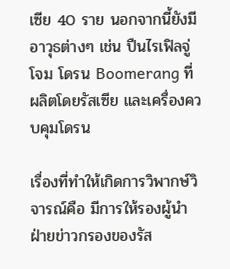เซีย 40 ราย นอกจากนี้ยังมีอาวุธต่างๆ เช่น ปืนไรเฟิลจู่โจม โดรน Boomerang ที่ผลิตโดยรัสเซีย และเครื่องควบคุมโดรน

เรื่องที่ทำให้เกิดการวิพากษ์วิจารณ์คือ มีการให้รองผู้นำฝ่ายข่าวกรองของรัส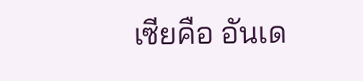เซียคือ อันเด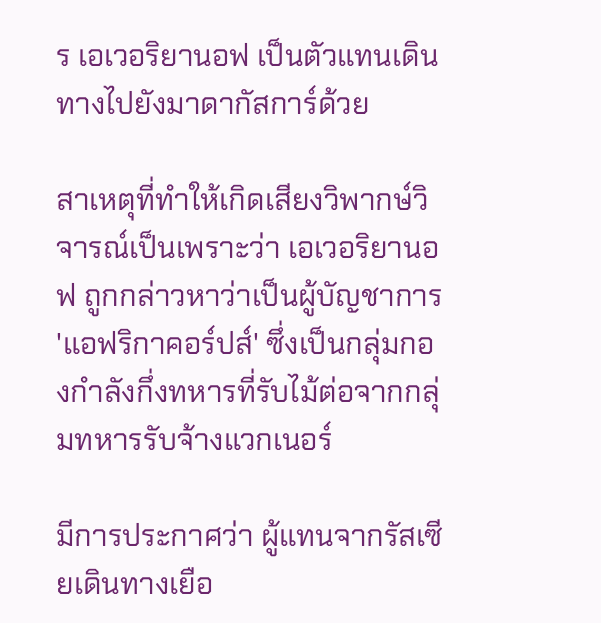ร เอเวอริยานอฟ เป็นตัวแทนเดินทางไปยังมาดากัสการ์ด้วย

สาเหตุที่ทำให้เกิดเสียงวิพากษ์วิจารณ์เป็นเพราะว่า เอเวอริยานอฟ ถูกกล่าวหาว่าเป็นผู้บัญชาการ 'แอฟริกาคอร์ปส์' ซึ่งเป็นกลุ่มกองกำลังกึ่งทหารที่รับไม้ต่อจากกลุ่มทหารรับจ้างแวกเนอร์

มีการประกาศว่า ผู้แทนจากรัสเซียเดินทางเยือ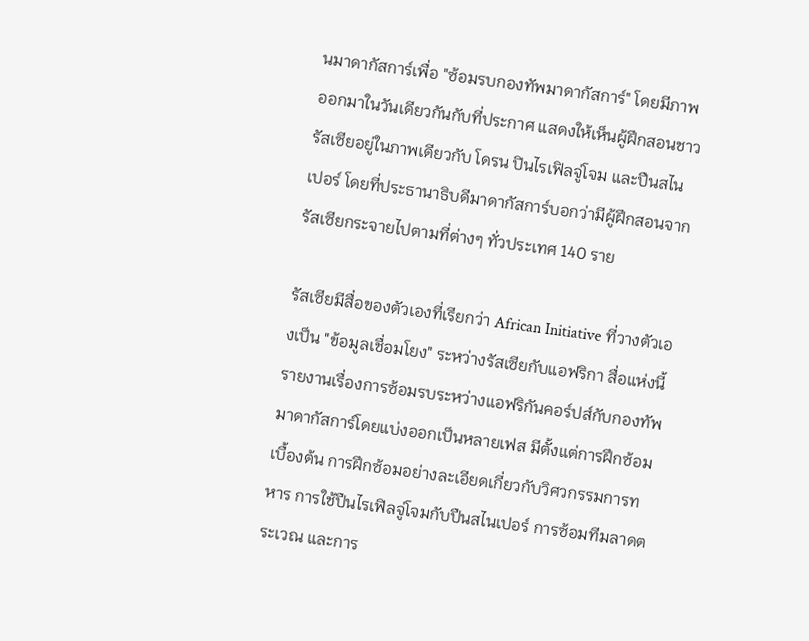นมาดากัสการ์เพื่อ "ซ้อมรบกองทัพมาดากัสการ์" โดยมีภาพออกมาในวันเดียวกันกับที่ประกาศ แสดงให้เห็นผู้ฝึกสอนชาวรัสเซียอยู่ในภาพเดียวกับ โดรน ปินไรเฟิลจู่โจม และปืนสไนเปอร์ โดยที่ประธานาธิบดีมาดากัสการ์บอกว่ามีผู้ฝึกสอนจากรัสเซียกระจายไปตามที่ต่างๆ ทั่วประเทศ 140 ราย

รัสเซียมีสื่อของตัวเองที่เรียกว่า African Initiative ที่วางตัวเองเป็น "ข้อมูลเชื่อมโยง" ระหว่างรัสเซียกับแอฟริกา สื่อแห่งนี้รายงานเรื่องการซ้อมรบระหว่างแอฟริกันคอร์ปส์กับกองทัพมาดากัสการ์โดยแบ่งออกเป็นหลายเฟส มีตั้งแต่การฝึกซ้อมเบื้องต้น การฝึกซ้อมอย่างละเอียดเกี่ยวกับวิศวกรรมการทหาร การใช้ปืนไรเฟิลจู่โจมกับปืนสไนเปอร์ การซ้อมทีมลาดตระเวณ และการ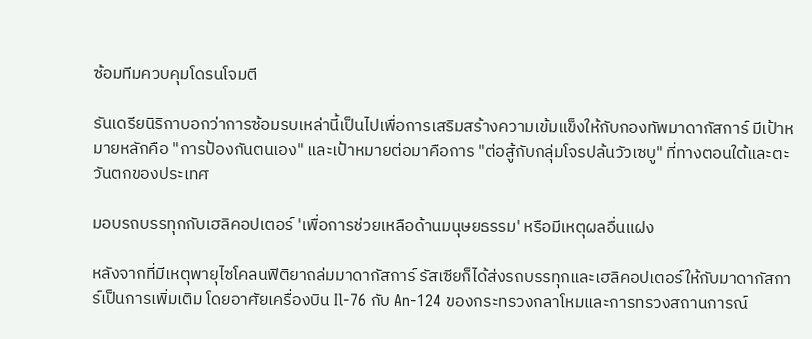ซ้อมทีมควบคุมโดรนโจมตี

รันเดรียนิริกาบอกว่าการซ้อมรบเหล่านี้เป็นไปเพื่อการเสริมสร้างความเข้มแข็งให้กับกองทัพมาดากัสการ์ มีเป้าหมายหลักคือ "การป้องกันตนเอง" และเป้าหมายต่อมาคือการ "ต่อสู้กับกลุ่มโจรปล้นวัวเซบู" ที่ทางตอนใต้และตะวันตกของประเทศ

มอบรถบรรทุกกับเฮลิคอปเตอร์ 'เพื่อการช่วยเหลือด้านมนุษยธรรม' หรือมีเหตุผลอื่นแฝง

หลังจากที่มีเหตุพายุไซโคลนฟิติยาถล่มมาดากัสการ์ รัสเซียก็ได้ส่งรถบรรทุกและเฮลิคอปเตอร์ให้กับมาดากัสการ์เป็นการเพิ่มเติม โดยอาศัยเครื่องบิน Il-76 กับ An-124 ของกระทรวงกลาโหมและการทรวงสถานการณ์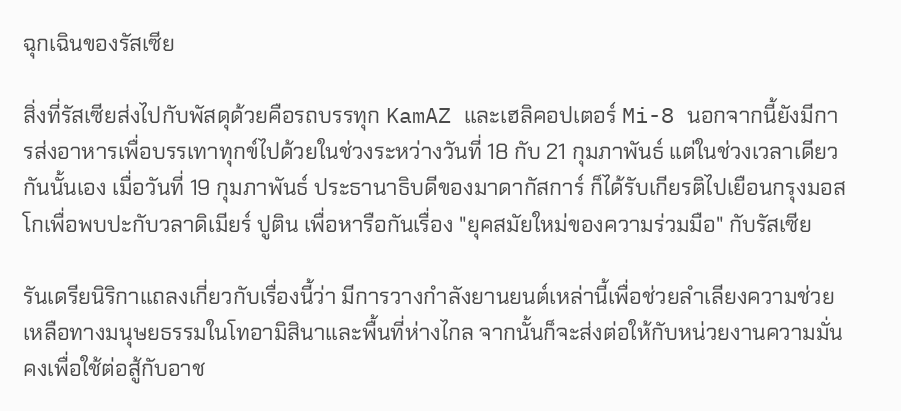ฉุกเฉินของรัสเซีย

สิ่งที่รัสเซียส่งไปกับพัสดุด้วยคือรถบรรทุก KamAZ และเฮลิคอปเตอร์ Mi-8 นอกจากนี้ยังมีการส่งอาหารเพื่อบรรเทาทุกข์ไปด้วยในช่วงระหว่างวันที่ 18 กับ 21 กุมภาพันธ์ แต่ในช่วงเวลาเดียวกันนั้นเอง เมื่อวันที่ 19 กุมภาพันธ์ ประธานาธิบดีของมาดากัสการ์ ก็ได้รับเกียรติไปเยือนกรุงมอสโกเพื่อพบปะกับวลาดิเมียร์ ปูติน เพื่อหารือกันเรื่อง "ยุคสมัยใหม่ของความร่วมมือ" กับรัสเซีย

รันเดรียนิริกาแถลงเกี่ยวกับเรื่องนี้ว่า มีการวางกำลังยานยนต์เหล่านี้เพื่อช่วยลำเลียงความช่วยเหลือทางมนุษยธรรมในโทอามิสินาและพื้นที่ห่างไกล จากนั้นก็จะส่งต่อให้กับหน่วยงานความมั่นคงเพื่อใช้ต่อสู้กับอาช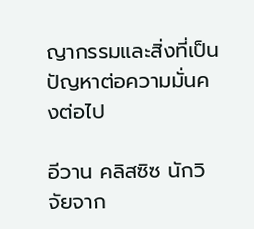ญากรรมและสิ่งที่เป็นปัญหาต่อความมั่นคงต่อไป

อีวาน คลิสซิซ นักวิจัยจาก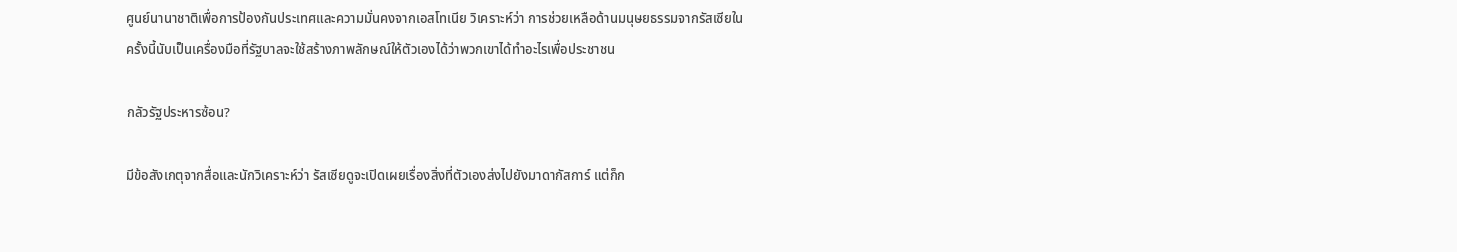ศูนย์นานาชาติเพื่อการป้องกันประเทศและความมั่นคงจากเอสโทเนีย วิเคราะห์ว่า การช่วยเหลือด้านมนุษยธรรมจากรัสเซียในครั้งนี้นับเป็นเครื่องมือที่รัฐบาลจะใช้สร้างภาพลักษณ์ให้ตัวเองได้ว่าพวกเขาได้ทำอะไรเพื่อประชาชน

กลัวรัฐประหารซ้อน?

มีข้อสังเกตุจากสื่อและนักวิเคราะห์ว่า รัสเซียดูจะเปิดเผยเรื่องสิ่งที่ตัวเองส่งไปยังมาดากัสการ์ แต่ก็ก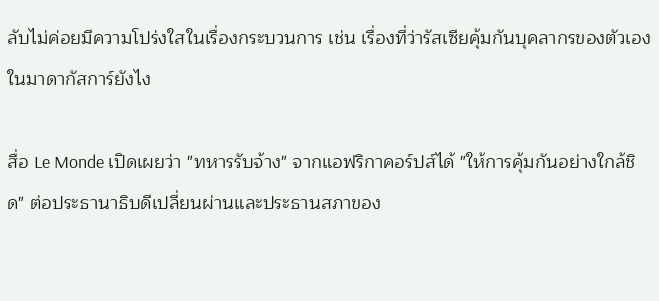ลับไม่ค่อยมีความโปร่งใสในเรื่องกระบวนการ เช่น เรื่องที่ว่ารัสเซียคุ้มกันบุคลากรของตัวเองในมาดากัสการ์ยังไง

สื่อ Le Monde เปิดเผยว่า "ทหารรับจ้าง" จากแอฟริกาคอร์ปส์ได้ "ให้การคุ้มกันอย่างใกล้ชิด" ต่อประธานาธิบดีเปลี่ยนผ่านและประธานสภาของ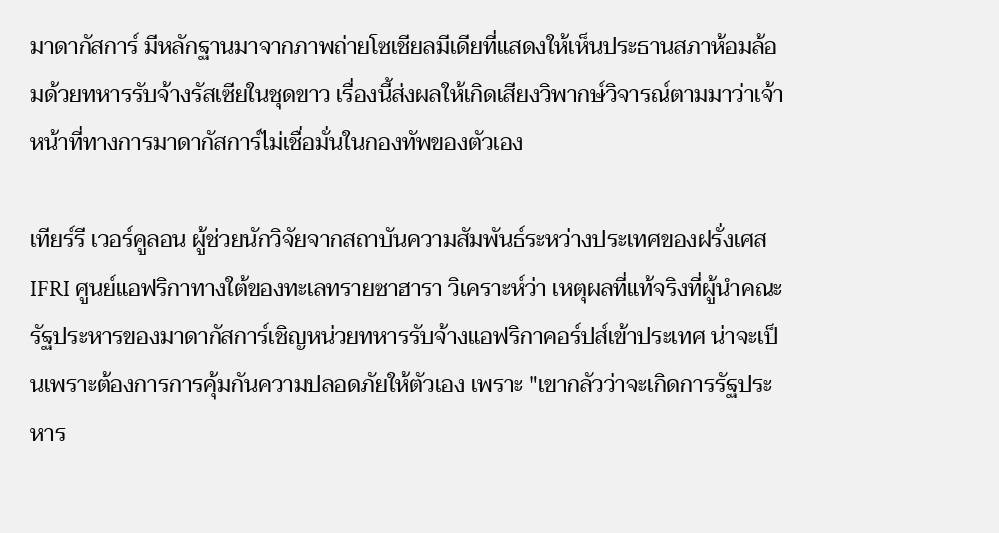มาดากัสการ์ มีหลักฐานมาจากภาพถ่ายโซเชียลมีเดียที่แสดงให้เห็นประธานสภาห้อมล้อมด้วยทหารรับจ้างรัสเซียในชุดขาว เรื่องนี้ส่งผลให้เกิดเสียงวิพากษ์วิจารณ์ตามมาว่าเจ้าหน้าที่ทางการมาดากัสการ์ไม่เชื่อมั่นในกองทัพของตัวเอง

เทียร์รี เวอร์คูลอน ผู้ช่วยนักวิจัยจากสถาบันความสัมพันธ์ระหว่างประเทศของฝรั่งเศส IFRI ศูนย์แอฟริกาทางใต้ของทะเลทรายซาฮารา วิเคราะห์ว่า เหตุผลที่แท้จริงที่ผู้นำคณะรัฐประหารของมาดากัสการ์เชิญหน่วยทหารรับจ้างแอฟริกาคอร์ปส์เข้าประเทศ น่าจะเป็นเพราะต้องการการคุ้มกันความปลอดภัยให้ตัวเอง เพราะ "เขากลัวว่าจะเกิดการรัฐประหาร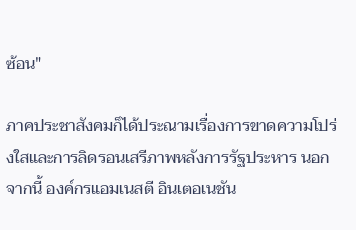ซ้อน"

ภาคประชาสังคมก็ได้ประณามเรื่องการขาดความโปร่งใสและการลิดรอนเสรีภาพหลังการรัฐประหาร นอกจากนี้ องค์กรแอมเนสตี อินเตอเนชัน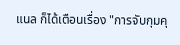แนล ก็ได้เตือนเรื่อง "การจับกุมคุ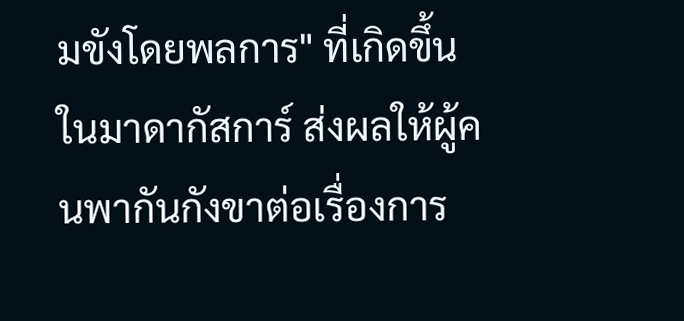มขังโดยพลการ" ที่เกิดขึ้นในมาดากัสการ์ ส่งผลให้ผู้คนพากันกังขาต่อเรื่องการ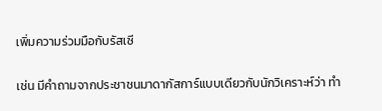เพิ่มความร่วมมือกับรัสเซี

เช่น มีคำถามจากประชาชนมาดากัสการ์แบบเดียวกับนักวิเคราะห์ว่า ทำ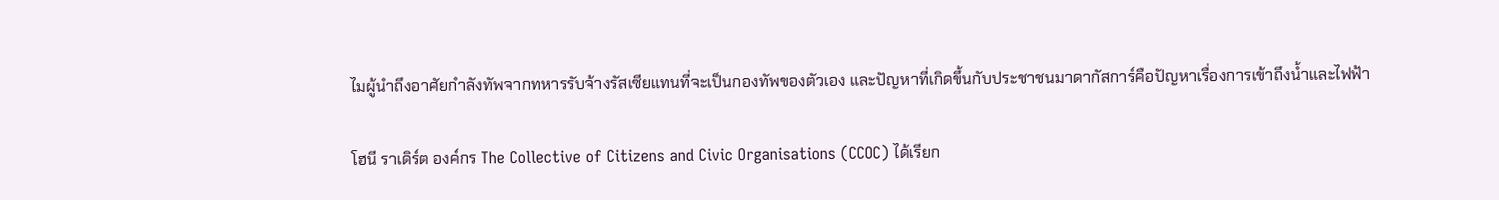ไมผู้นำถึงอาศัยกำลังทัพจากทหารรับจ้างรัสเซียแทนที่จะเป็นกองทัพของตัวเอง และปัญหาที่เกิดขึ้นกับประชาชนมาดากัสการ์คือปัญหาเรื่องการเข้าถึงน้ำและไฟฟ้า

โฮนี ราเดิร์ต องค์กร The Collective of Citizens and Civic Organisations (CCOC) ได้เรียก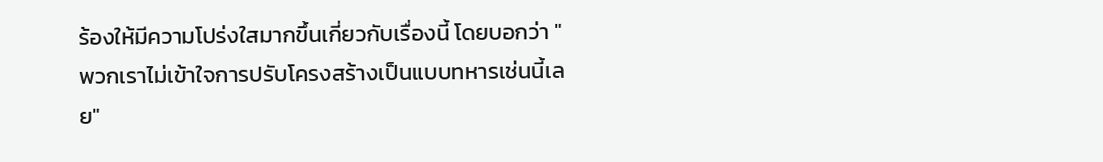ร้องให้มีความโปร่งใสมากขึ้นเกี่ยวกับเรื่องนี้ โดยบอกว่า "พวกเราไม่เข้าใจการปรับโครงสร้างเป็นแบบทหารเช่นนี้เลย"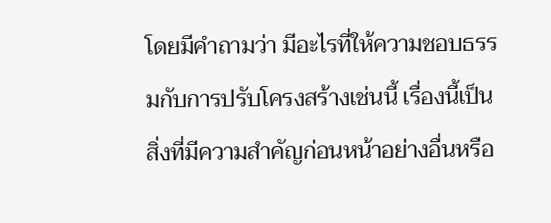โดยมีคำถามว่า มีอะไรที่ให้ความชอบธรรมกับการปรับโครงสร้างเช่นนี้ เรื่องนี้เป็นสิ่งที่มีความสำคัญก่อนหน้าอย่างอื่นหรือ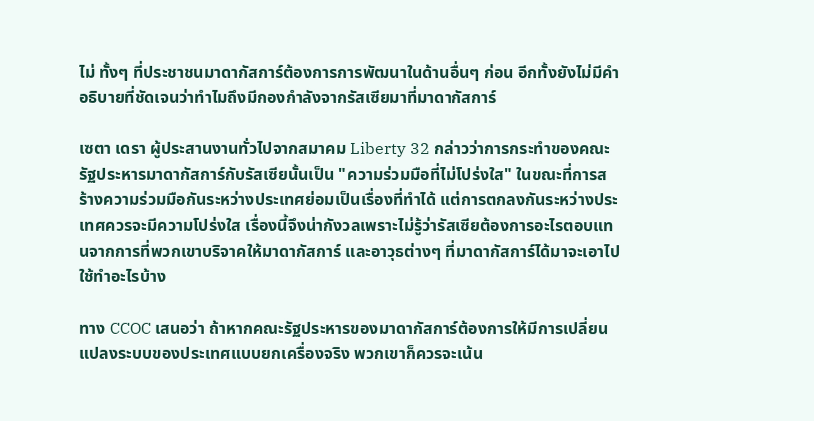ไม่ ทั้งๆ ที่ประชาชนมาดากัสการ์ต้องการการพัฒนาในด้านอื่นๆ ก่อน อีกทั้งยังไม่มีคำอธิบายที่ชัดเจนว่าทำไมถึงมีกองกำลังจากรัสเซียมาที่มาดากัสการ์

เซตา เดรา ผู้ประสานงานทั่วไปจากสมาคม Liberty 32 กล่าวว่าการกระทำของคณะรัฐประหารมาดากัสการ์กับรัสเซียนั้นเป็น "ความร่วมมือที่ไม่โปร่งใส" ในขณะที่การสร้างความร่วมมือกันระหว่างประเทศย่อมเป็นเรื่องที่ทำได้ แต่การตกลงกันระหว่างประเทศควรจะมีความโปร่งใส เรื่องนี้จึงน่ากังวลเพราะไม่รู้ว่ารัสเซียต้องการอะไรตอบแทนจากการที่พวกเขาบริจาคให้มาดากัสการ์ และอาวุธต่างๆ ที่มาดากัสการ์ได้มาจะเอาไปใช้ทำอะไรบ้าง

ทาง CCOC เสนอว่า ถ้าหากคณะรัฐประหารของมาดากัสการ์ต้องการให้มีการเปลี่ยนแปลงระบบของประเทศแบบยกเครื่องจริง พวกเขาก็ควรจะเน้น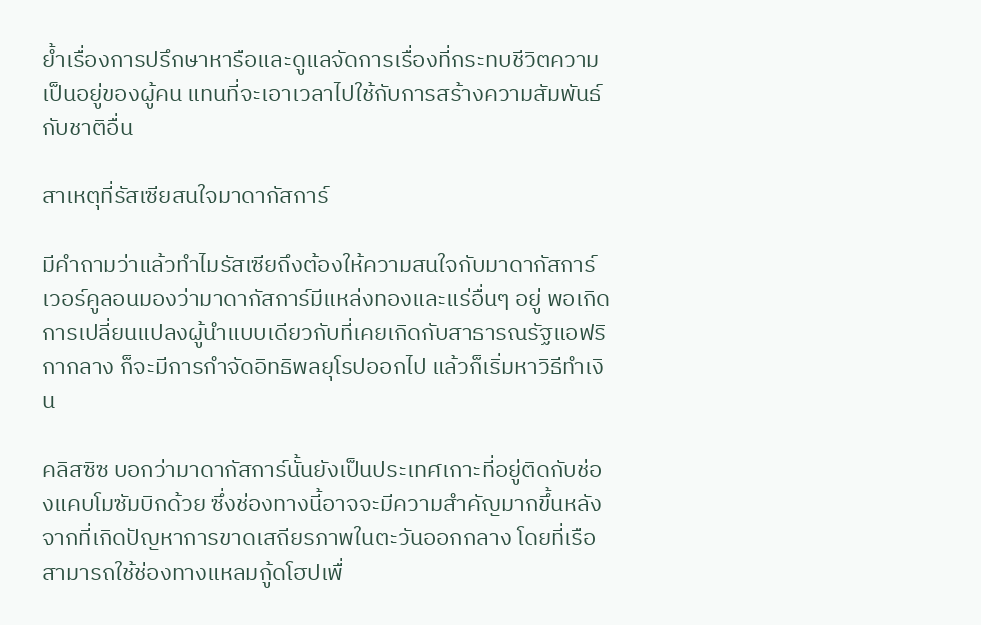ย้ำเรื่องการปรึกษาหารือและดูแลจัดการเรื่องที่กระทบชีวิตความเป็นอยู่ของผู้คน แทนที่จะเอาเวลาไปใช้กับการสร้างความสัมพันธ์กับชาติอื่น

สาเหตุที่รัสเซียสนใจมาดากัสการ์

มีคำถามว่าแล้วทำไมรัสเซียถึงต้องให้ความสนใจกับมาดากัสการ์ เวอร์คูลอนมองว่ามาดากัสการ์มีแหล่งทองและแร่อื่นๆ อยู่ พอเกิดการเปลี่ยนแปลงผู้นำแบบเดียวกับที่เคยเกิดกับสาธารณรัฐแอฟริกากลาง ก็จะมีการกำจัดอิทธิพลยุโรปออกไป แล้วก็เริ่มหาวิธีทำเงิน

คลิสซิซ บอกว่ามาดากัสการ์นั้นยังเป็นประเทศเกาะที่อยู่ติดกับช่องแคบโมซัมบิกด้วย ซึ่งช่องทางนี้อาจจะมีความสำคัญมากขึ้นหลังจากที่เกิดปัญหาการขาดเสถียรภาพในตะวันออกกลาง โดยที่เรือสามารถใช้ช่องทางแหลมกู้ดโฮปเพื่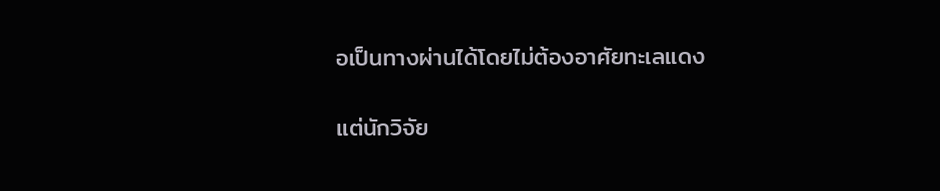อเป็นทางผ่านได้โดยไม่ต้องอาศัยทะเลแดง

แต่นักวิจัย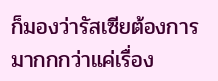ก็มองว่ารัสเซียต้องการมากกกว่าแค่เรื่อง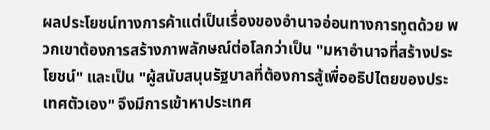ผลประโยชน์ทางการค้าแต่เป็นเรื่องของอำนาจอ่อนทางการทูตด้วย พวกเขาต้องการสร้างภาพลักษณ์ต่อโลกว่าเป็น "มหาอำนาจที่สร้างประโยชน์" และเป็น "ผู้สนับสนุนรัฐบาลที่ต้องการสู้เพื่ออธิปไตยของประเทศตัวเอง" จึงมีการเข้าหาประเทศ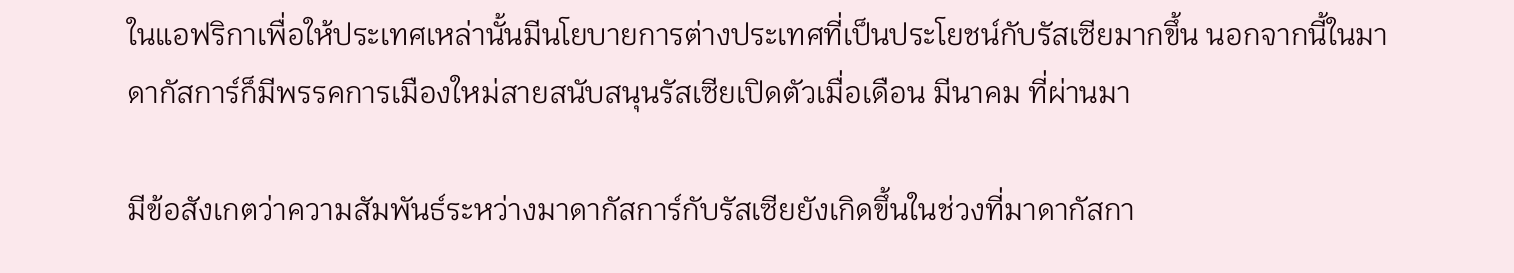ในแอฟริกาเพื่อให้ประเทศเหล่านั้นมีนโยบายการต่างประเทศที่เป็นประโยชน์กับรัสเซียมากขึ้น นอกจากนี้ในมาดากัสการ์ก็มีพรรคการเมืองใหม่สายสนับสนุนรัสเซียเปิดตัวเมื่อเดือน มีนาคม ที่ผ่านมา

มีข้อสังเกตว่าความสัมพันธ์ระหว่างมาดากัสการ์กับรัสเซียยังเกิดขึ้นในช่วงที่มาดากัสกา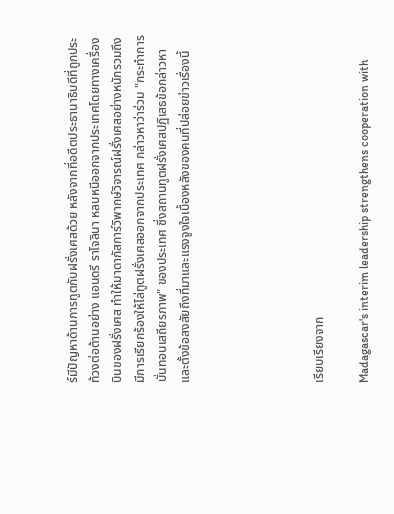ร์มีปัญหาด้านการทูตกับฝรั่งเศสด้วย หลังจากที่อดีตประธานาธิบดีที่ถูกประท้วงต่อต้านอย่าง แอนดรี ราโจลินา หลบหนีออกจากประเทศโดยทางเครื่องบินของฝรั่งเศส ทำให้มาดากัสการ์วิพากษ์วิจารณ์ฝรั่งเศสอย่างหนักรวมถึงมีการเรียกร้องให้ไล่ทูตฝรั่งเศสออกจากประเทศ กล่าวหาว่าร่วม "กระทำการบั่นทอนเสถียรภาพ" ของประเทศ ซึ่งสถานทูตฝรั่งเศสปฏิเสธข้อกล่าวหาและตั้งข้อสงสัยถึงที่มาและแรงจูงใจเบื้องหลังของคนที่ปล่อยข่าวเรื่องนี้





เรียบเรียงจาก

Madagascar's interim leadership strengthens cooperation with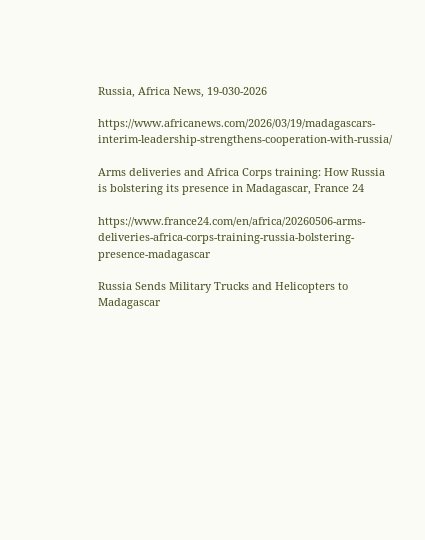Russia, Africa News, 19-030-2026

https://www.africanews.com/2026/03/19/madagascars-interim-leadership-strengthens-cooperation-with-russia/

Arms deliveries and Africa Corps training: How Russia is bolstering its presence in Madagascar, France 24

https://www.france24.com/en/africa/20260506-arms-deliveries-africa-corps-training-russia-bolstering-presence-madagascar

Russia Sends Military Trucks and Helicopters to Madagascar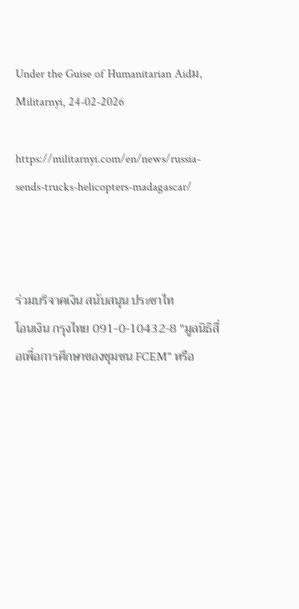Under the Guise of Humanitarian Aidม, Militarnyi, 24-02-2026

https://militarnyi.com/en/news/russia-sends-trucks-helicopters-madagascar/



ร่วมบริจาคเงิน สนับสนุน ประชาไท
โอนเงิน กรุงไทย 091-0-10432-8 "มูลนิธิสื่อเพื่อการศึกษาของชุมชน FCEM" หรือ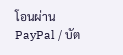โอนผ่าน PayPal / บัต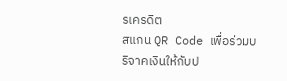รเครดิต
สแกน QR Code เพื่อร่วมบริจาคเงินให้กับป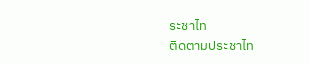ระชาไท
ติดตามประชาไท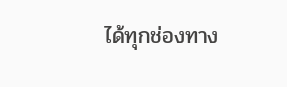ได้ทุกช่องทาง